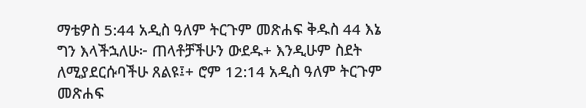ማቴዎስ 5:44 አዲስ ዓለም ትርጉም መጽሐፍ ቅዱስ 44 እኔ ግን እላችኋለሁ፦ ጠላቶቻችሁን ውደዱ+ እንዲሁም ስደት ለሚያደርሱባችሁ ጸልዩ፤+ ሮም 12:14 አዲስ ዓለም ትርጉም መጽሐፍ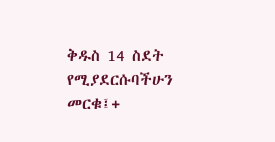ቅዱስ 14 ስደት የሚያደርሱባችሁን መርቁ፤+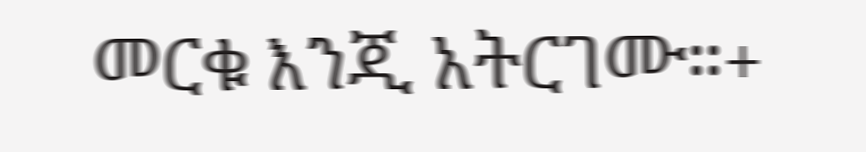መርቁ እንጂ አትርገሙ።+